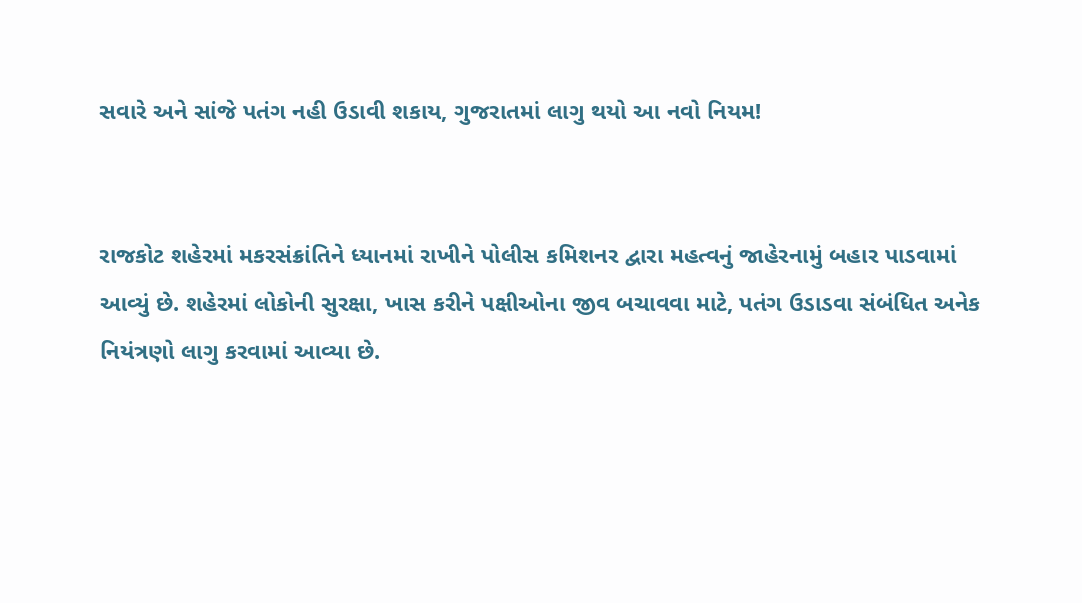સવારે અને સાંજે પતંગ નહી ઉડાવી શકાય, ગુજરાતમાં લાગુ થયો આ નવો નિયમ!


રાજકોટ શહેરમાં મકરસંક્રાંતિને ધ્યાનમાં રાખીને પોલીસ કમિશનર દ્વારા મહત્વનું જાહેરનામું બહાર પાડવામાં આવ્યું છે. શહેરમાં લોકોની સુરક્ષા, ખાસ કરીને પક્ષીઓના જીવ બચાવવા માટે, પતંગ ઉડાડવા સંબંધિત અનેક નિયંત્રણો લાગુ કરવામાં આવ્યા છે.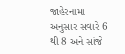જાહેરનામા અનુસાર સવારે 6 થી 8 અને સાંજે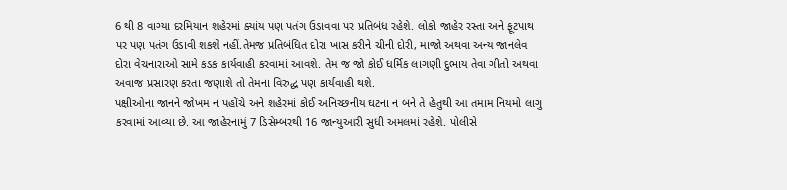6 થી 8 વાગ્યા દરમિયાન શહેરમાં ક્યાંય પણ પતંગ ઉડાવવા પર પ્રતિબંધ રહેશે. લોકો જાહેર રસ્તા અને ફૂટપાથ પર પણ પતંગ ઉડાવી શકશે નહીં.તેમજ પ્રતિબંધિત દોરા ખાસ કરીને ચીની દોરી, માજો અથવા અન્ય જાનલેવ દોરા વેચનારાઓ સામે કડક કાર્યવાહી કરવામાં આવશે. તેમ જ જો કોઈ ધર્મિક લાગણી દુભાય તેવા ગીતો અથવા અવાજ પ્રસારણ કરતા જણાશે તો તેમના વિરુદ્ધ પણ કાર્યવાહી થશે.
પક્ષીઓના જાનને જોખમ ન પહોંચે અને શહેરમાં કોઈ અનિચ્છનીય ઘટના ન બને તે હેતુથી આ તમામ નિયમો લાગુ કરવામાં આવ્યા છે. આ જાહેરનામું 7 ડિસેમ્બરથી 16 જાન્યુઆરી સુધી અમલમાં રહેશે. પોલીસે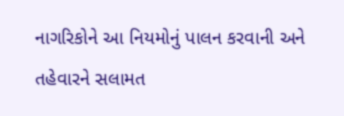નાગરિકોને આ નિયમોનું પાલન કરવાની અને તહેવારને સલામત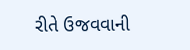રીતે ઉજવવાની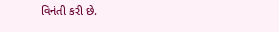વિનંતી કરી છે.